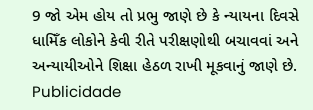9 જો એમ હોય તો પ્રભુ જાણે છે કે ન્યાયના દિવસે ધામિઁક લોકોને કેવી રીતે પરીક્ષણોથી બચાવવાં અને અન્યાયીઓને શિક્ષા હેઠળ રાખી મૂકવાનું જાણે છે.
Publicidade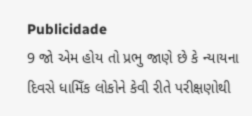Publicidade
9 જો એમ હોય તો પ્રભુ જાણે છે કે ન્યાયના દિવસે ધામિઁક લોકોને કેવી રીતે પરીક્ષણોથી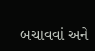બચાવવાં અને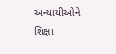અન્યાયીઓને શિક્ષા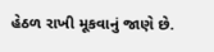હેઠળ રાખી મૂકવાનું જાણે છે.